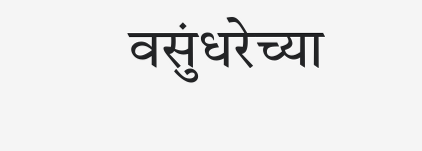वसुंधरेच्या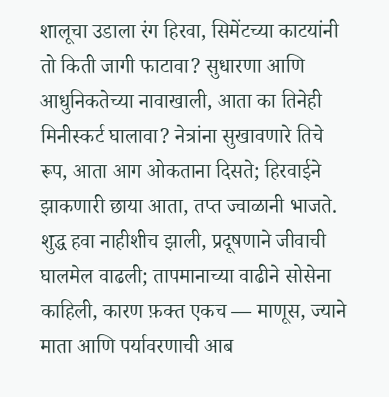शालूचा उडाला रंग हिरवा, सिमेंटच्या काटयांनी तो किती जागी फाटावा? सुधारणा आणि आधुनिकतेच्या नावाखाली, आता का तिनेही मिनीस्कर्ट घालावा? नेत्रांना सुखावणारे तिचे रूप, आता आग ओकताना दिसते; हिरवाईने झाकणारी छाया आता, तप्त ज्वाळानी भाजते. शुद्ध हवा नाहीशीच झाली, प्रदूषणाने जीवाची घालमेल वाढली; तापमानाच्या वाढीने सोसेना काहिली, कारण फ़क्त एकच — माणूस, ज्याने माता आणि पर्यावरणाची आब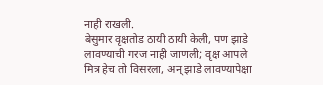नाही राखली.
बेसुमार वृक्षतोड ठायी ठायी केली, पण झाडे लावण्याची गरज नाही जाणली; वृक्ष आपले मित्र हेच तो विसरला, अन् झाडे लावण्यापेक्षा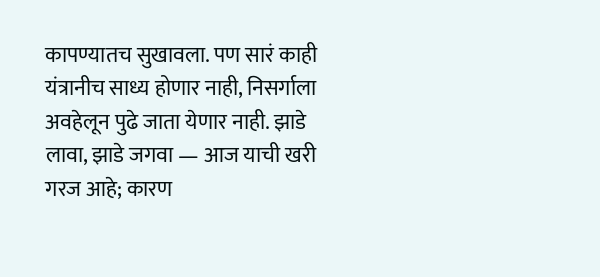कापण्यातच सुखावला. पण सारं काही यंत्रानीच साध्य होणार नाही, निसर्गाला अवहेलून पुढे जाता येणार नाही. झाडे लावा, झाडे जगवा — आज याची खरी गरज आहे; कारण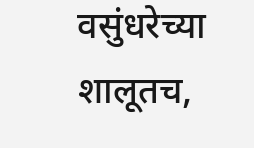वसुंधरेच्या शालूतच,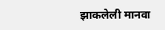झाकलेली मानवा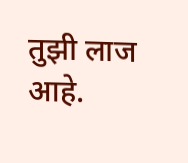तुझी लाज आहे.